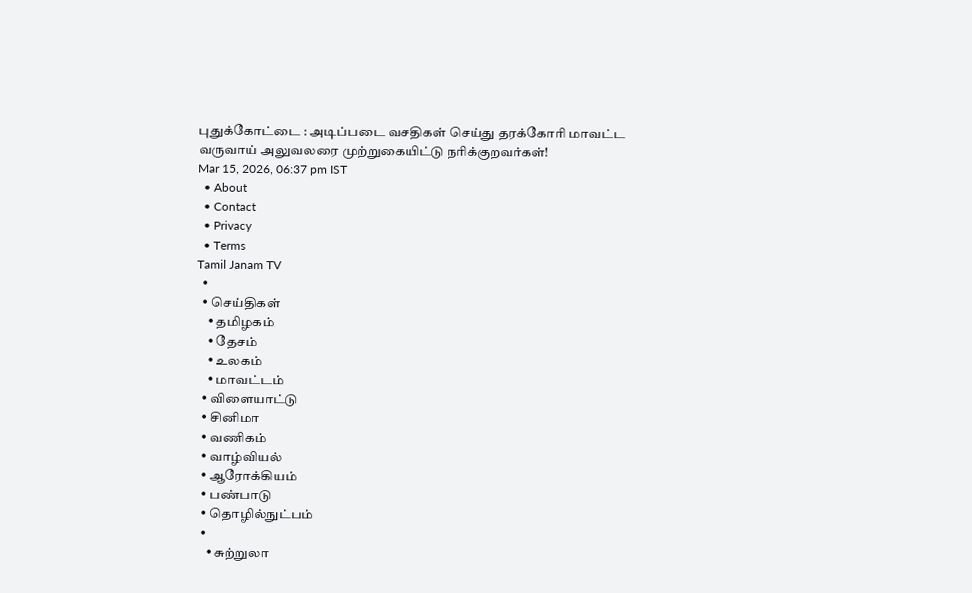புதுக்கோட்டை : அடிப்படை வசதிகள் செய்து தரக்கோரி மாவட்ட வருவாய் அலுவலரை முற்றுகையிட்டு நரிக்குறவர்கள்!
Mar 15, 2026, 06:37 pm IST
  • About
  • Contact
  • Privacy
  • Terms
Tamil Janam TV
  •
  • செய்திகள்
    • தமிழகம்
    • தேசம்
    • உலகம்
    • மாவட்டம்
  • விளையாட்டு
  • சினிமா
  • வணிகம்
  • வாழ்வியல்
  • ஆரோக்கியம்
  • பண்பாடு
  • தொழில்நுட்பம்
  •
    • சுற்றுலா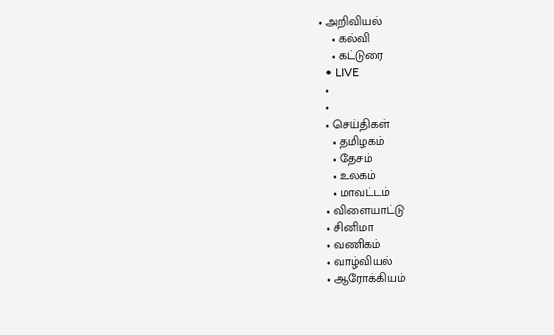• அறிவியல்
    • கல்வி
    • கட்டுரை
  • LIVE
  •
  •
  • செய்திகள்
    • தமிழகம்
    • தேசம்
    • உலகம்
    • மாவட்டம்
  • விளையாட்டு
  • சினிமா
  • வணிகம்
  • வாழ்வியல்
  • ஆரோக்கியம்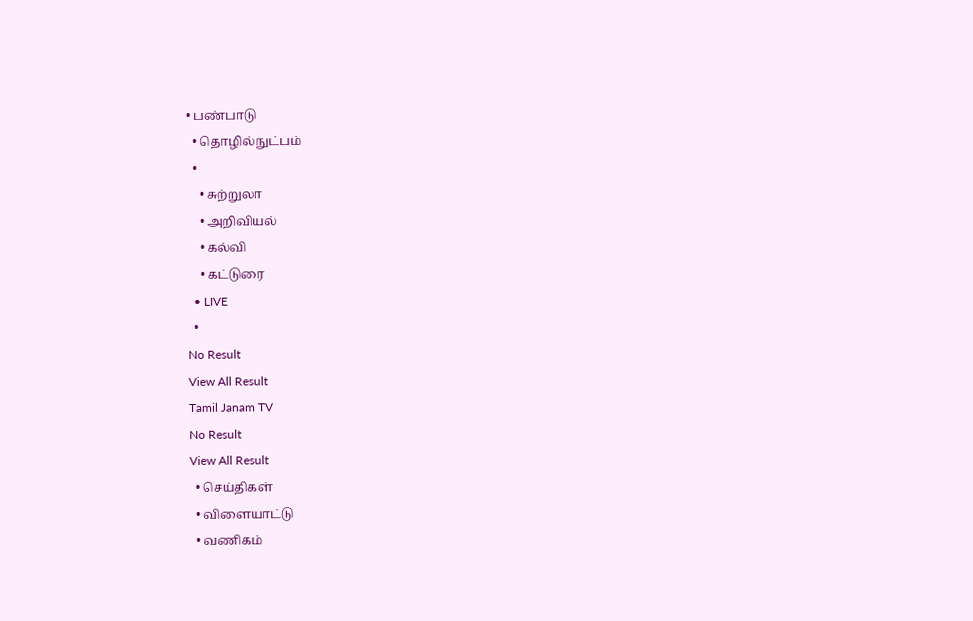• பண்பாடு
  • தொழில்நுட்பம்
  •
    • சுற்றுலா
    • அறிவியல்
    • கல்வி
    • கட்டுரை
  • LIVE
  •
No Result
View All Result
Tamil Janam TV
No Result
View All Result
  • செய்திகள்
  • விளையாட்டு
  • வணிகம்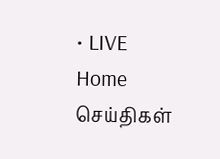• LIVE
Home செய்திகள்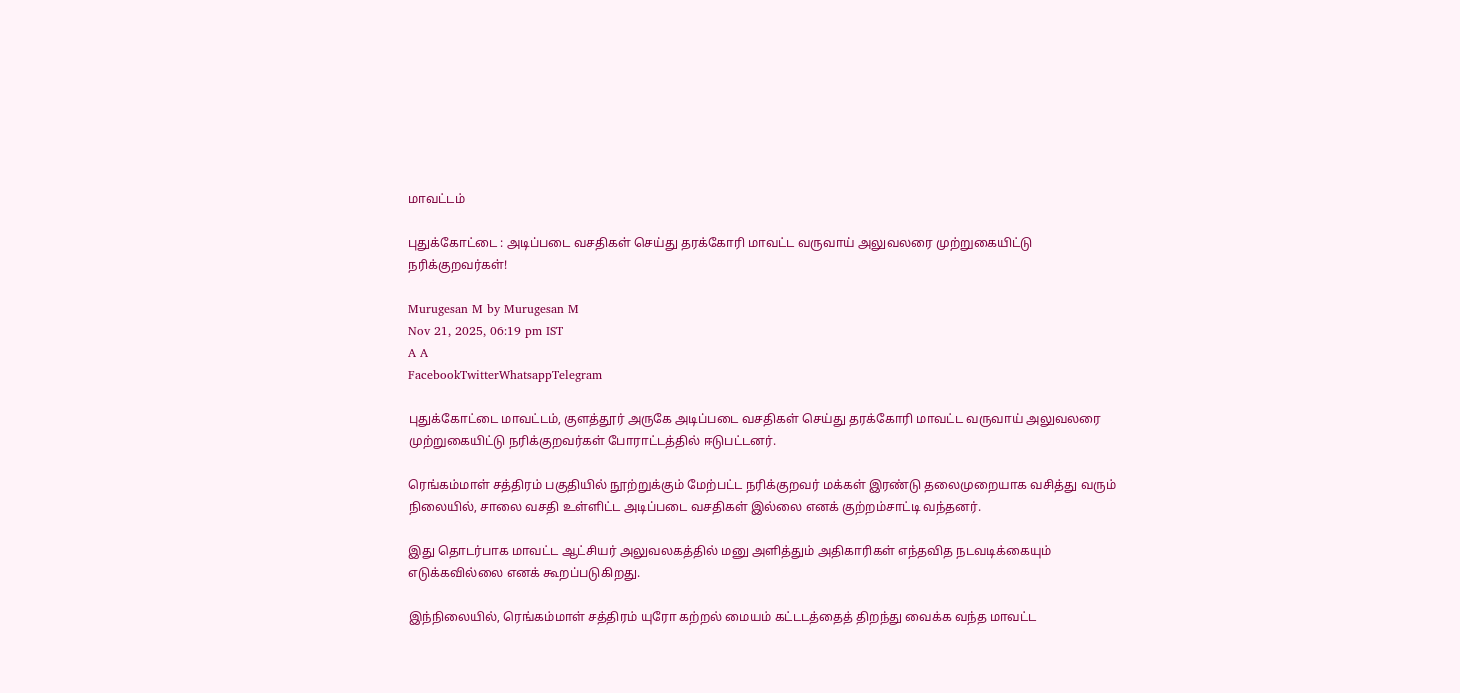மாவட்டம்

புதுக்கோட்டை : அடிப்படை வசதிகள் செய்து தரக்கோரி மாவட்ட வருவாய் அலுவலரை முற்றுகையிட்டு நரிக்குறவர்கள்!

Murugesan M by Murugesan M
Nov 21, 2025, 06:19 pm IST
A A
FacebookTwitterWhatsappTelegram

புதுக்கோட்டை மாவட்டம், குளத்தூர் அருகே அடிப்படை வசதிகள் செய்து தரக்கோரி மாவட்ட வருவாய் அலுவலரை முற்றுகையிட்டு நரிக்குறவர்கள் போராட்டத்தில் ஈடுபட்டனர்.

ரெங்கம்மாள் சத்திரம் பகுதியில் நூற்றுக்கும் மேற்பட்ட நரிக்குறவர் மக்கள் இரண்டு தலைமுறையாக வசித்து வரும் நிலையில், சாலை வசதி உள்ளிட்ட அடிப்படை வசதிகள் இல்லை எனக் குற்றம்சாட்டி வந்தனர்.

இது தொடர்பாக மாவட்ட ஆட்சியர் அலுவலகத்தில் மனு அளித்தும் அதிகாரிகள் எந்தவித நடவடிக்கையும் எடுக்கவில்லை எனக் கூறப்படுகிறது.

இந்நிலையில், ரெங்கம்மாள் சத்திரம் யுரோ கற்றல் மையம் கட்டடத்தைத் திறந்து வைக்க வந்த மாவட்ட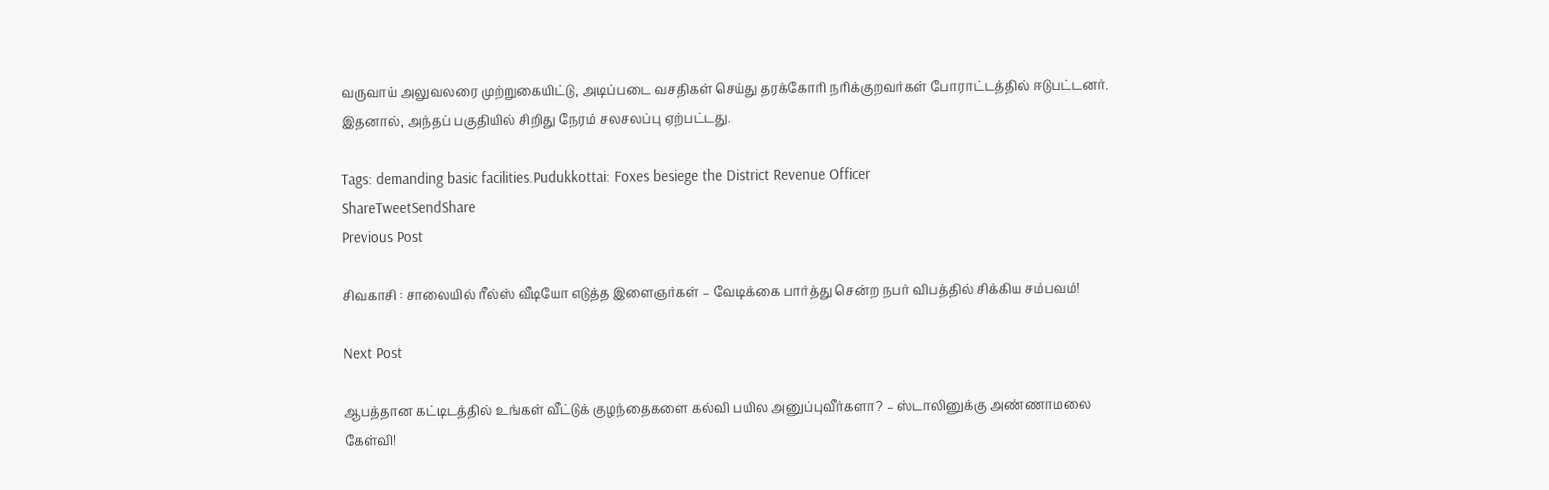வருவாய் அலுவலரை முற்றுகையிட்டு, அடிப்படை வசதிகள் செய்து தரக்கோரி நரிக்குறவர்கள் போராட்டத்தில் ஈடுபட்டனர். இதனால், அந்தப் பகுதியில் சிறிது நேரம் சலசலப்பு ஏற்பட்டது.

Tags: demanding basic facilities.Pudukkottai: Foxes besiege the District Revenue Officer
ShareTweetSendShare
Previous Post

சிவகாசி : சாலையில் ரீல்ஸ் வீடியோ எடுத்த இளைஞர்கள் – வேடிக்கை பார்த்து சென்ற நபர் விபத்தில் சிக்கிய சம்பவம்!

Next Post

ஆபத்தான கட்டிடத்தில் உங்கள் வீட்டுக் குழந்தைகளை கல்வி பயில அனுப்புவீர்களா? – ஸ்டாலினுக்கு அண்ணாமலை கேள்வி!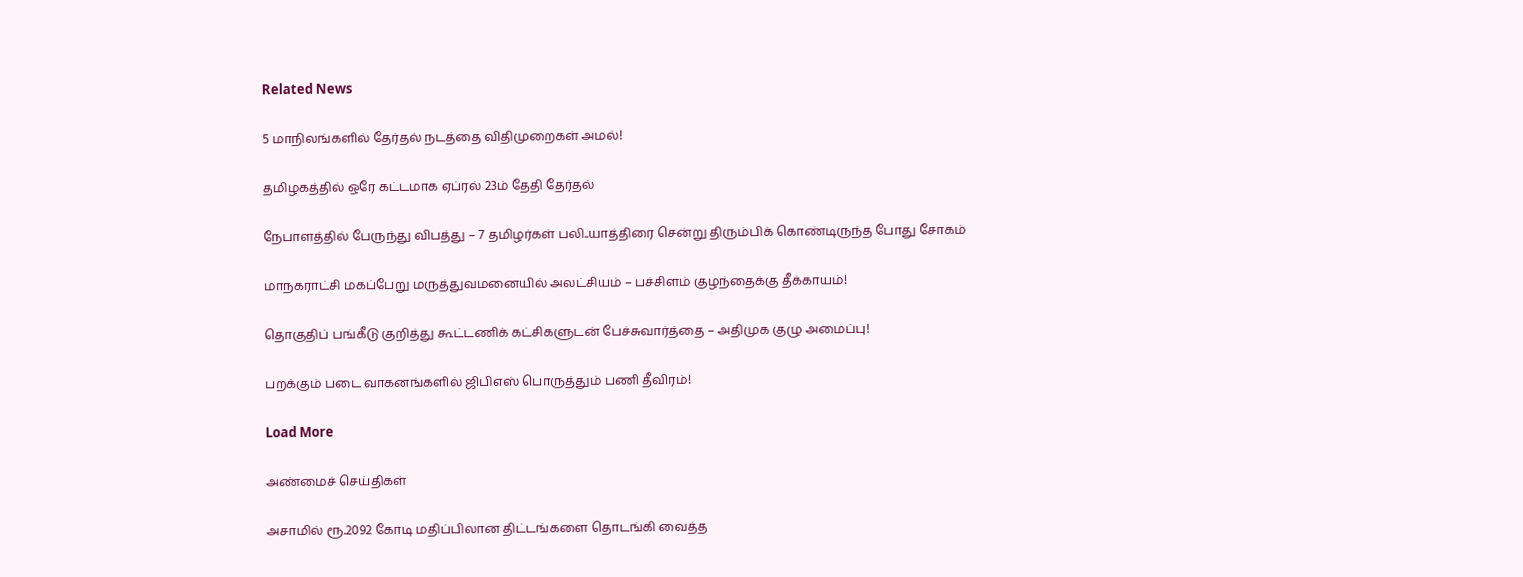Related News

5 மாநிலங்களில் தேர்தல் நடத்தை விதிமுறைகள் அமல்!

தமிழகத்தில் ஒரே கட்டமாக ஏப்ரல் 23ம் தேதி தேர்தல்

நேபாளத்தில் பேருந்து விபத்து – 7 தமிழர்கள் பலி..யாத்திரை சென்று திரும்பிக் கொண்டிருந்த போது சோகம்

மாநகராட்சி மகப்பேறு மருத்துவமனையில் அலட்சியம் – பச்சிளம் குழந்தைக்கு தீக்காயம்!

தொகுதிப் பங்கீடு குறித்து கூட்டணிக் கட்சிகளுடன் பேச்சுவார்த்தை – அதிமுக குழு அமைப்பு!

பறக்கும் படை வாகனங்களில் ஜிபிஎஸ் பொருத்தும் பணி தீவிரம்!

Load More

அண்மைச் செய்திகள்

அசாமில் ரூ.2092 கோடி மதிப்பிலான திட்டங்களை தொடங்கி வைத்த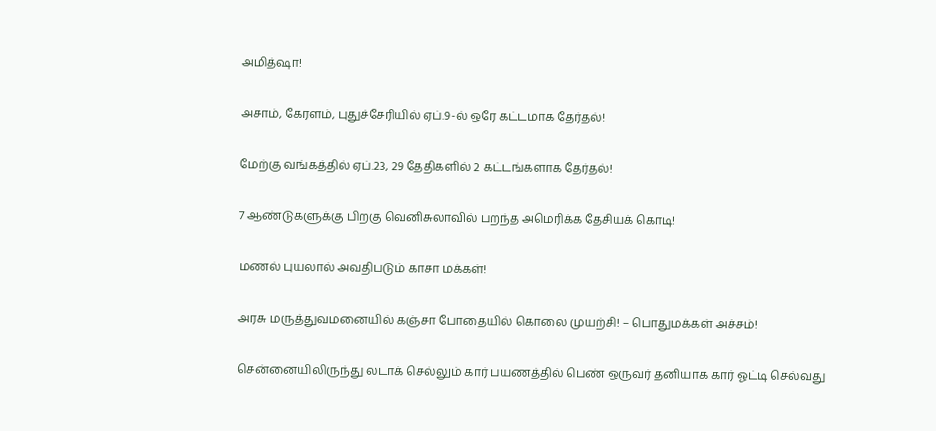அமித்ஷா!

அசாம், கேரளம், புதுச்சேரியில் ஏப்.9-ல் ஒரே கட்டமாக தேர்தல்!

மேற்கு வங்கத்தில் ஏப்.23, 29 தேதிகளில் 2 கட்டங்களாக தேர்தல்!

7 ஆண்டுகளுக்கு பிறகு வெனிசுலாவில் பறந்த அமெரிக்க தேசியக் கொடி!

மணல் புயலால் அவதிபடும் காசா மக்கள்!

அரசு மருத்துவமனையில் கஞ்சா போதையில் கொலை முயற்சி! – பொதுமக்கள் அச்சம்!

சென்னையிலிருந்து லடாக் செல்லும் கார் பயணத்தில் பெண் ஒருவர் தனியாக கார் ஓட்டி செல்வது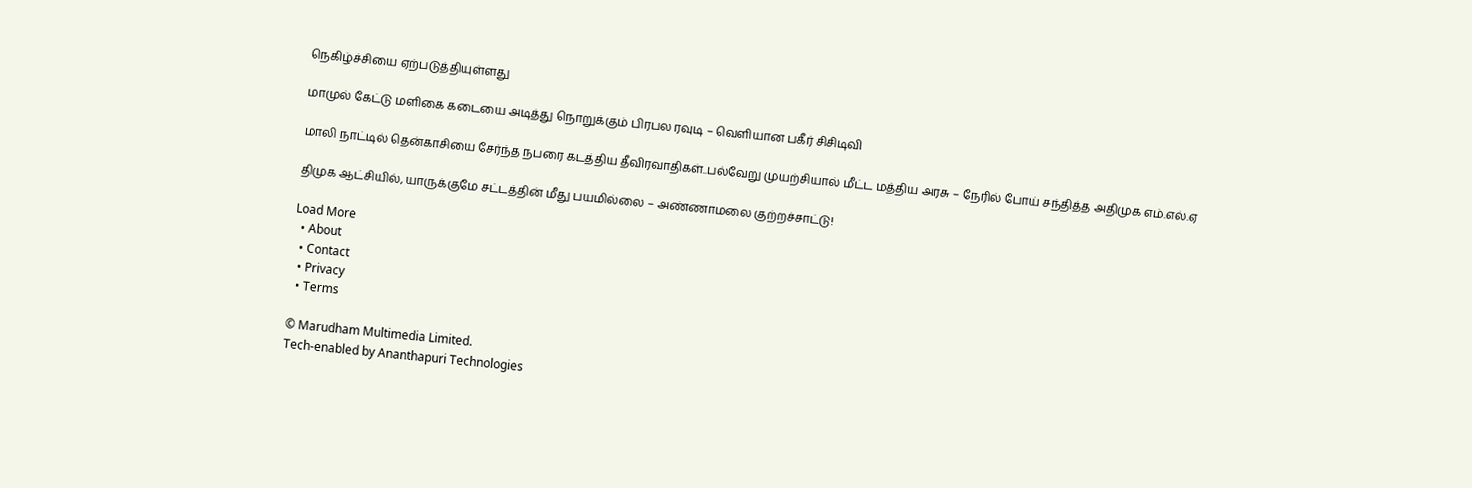நெகிழ்ச்சியை ஏற்படுத்தியுள்ளது

மாமுல் கேட்டு மளிகை கடையை அடித்து நொறுக்கும் பிரபல ரவுடி – வெளியான பகீர் சிசிடிவி

மாலி நாட்டில் தென்காசியை சேர்ந்த நபரை கடத்திய தீவிரவாதிகள்..பல்வேறு முயற்சியால் மீட்ட மத்திய அரசு – நேரில் போய் சந்தித்த அதிமுக எம்.எல்.ஏ

திமுக ஆட்சியில், யாருக்குமே சட்டத்தின் மீது பயமில்லை – அண்ணாமலை குற்றச்சாட்டு!

Load More
  • About
  • Contact
  • Privacy
  • Terms

© Marudham Multimedia Limited.
Tech-enabled by Ananthapuri Technologies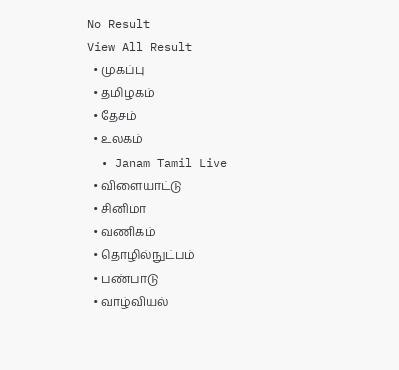No Result
View All Result
  • முகப்பு
  • தமிழகம்
  • தேசம்
  • உலகம்
  • Janam Tamil Live
  • விளையாட்டு
  • சினிமா
  • வணிகம்
  • தொழில்நுட்பம்
  • பண்பாடு
  • வாழ்வியல்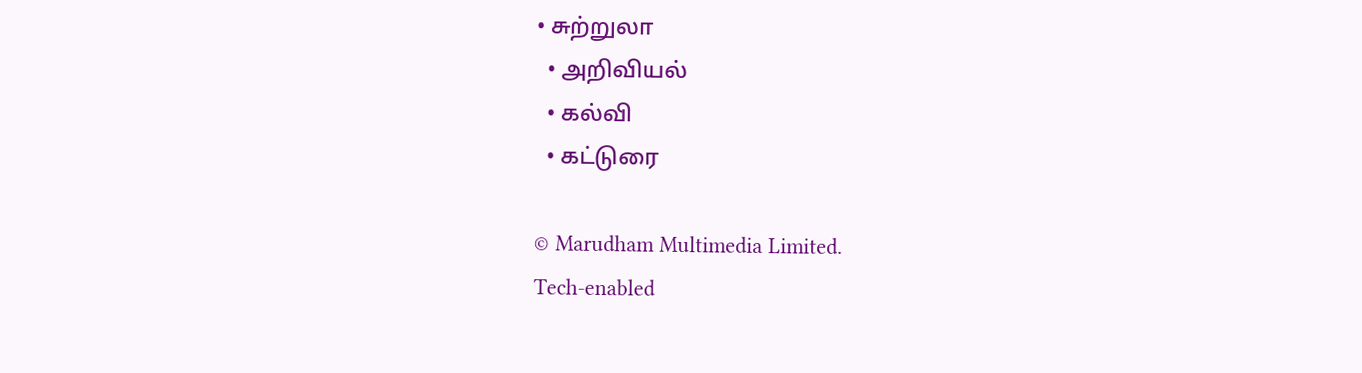• சுற்றுலா
  • அறிவியல்
  • கல்வி
  • கட்டுரை

© Marudham Multimedia Limited.
Tech-enabled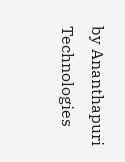by Ananthapuri Technologies